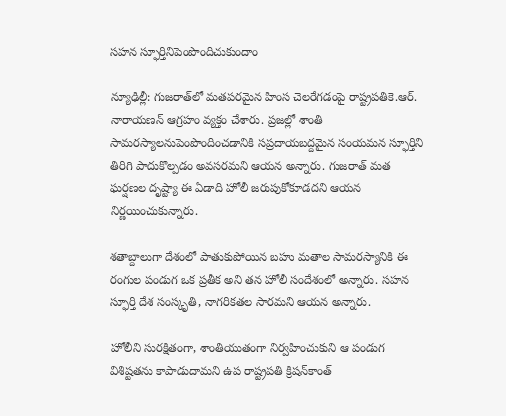సహన స్ఫూర్తినిపెంపొందిచుకుందాం

న్యూఢిల్లీ: గుజరాత్‌లో మతపరమైన హింస చెలరేగడంపై రాష్ట్రపతికె.ఆర్‌. నారాయణన్‌ ఆగ్రహం వ్యక్తం చేశారు. ప్రజల్లో శాంతి సామరస్యాలనుపెంపొందించడానికి సప్రదాయబద్దమైన సంయమన స్ఫూర్తిని తిరిగి పాదుకొల్పడం అవసరమని ఆయన అన్నారు. గుజరాత్‌ మత ఘర్షణల దృష్ట్యా ఈ ఏడాది హోలీ జరుపుకోకూడదని ఆయన నిర్ణయించుకున్నారు.

శతాబ్దాలుగా దేశంలో పాతుకుపోయిన బహు మతాల సామరస్యానికి ఈ రంగుల పండుగ ఒక ప్రతీక అని తన హోలీ సందేశంలో అన్నారు. సహన స్ఫూర్తి దేశ సంస్కృతి, నాగరికతల సారమని ఆయన అన్నారు.

హోలీని సురక్షితంగా, శాంతియుతంగా నిర్వహించుకుని ఆ పండుగ విశిష్టతను కాపాడుదామని ఉప రాష్ట్రపతి క్రిషన్‌కాంత్‌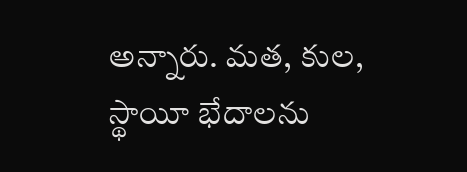అన్నారు. మత, కుల, స్థాయీ భేదాలను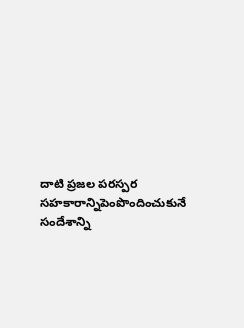దాటి ప్రజల పరస్పర సహకారాన్నిపెంపొందించుకునే సందేశాన్ని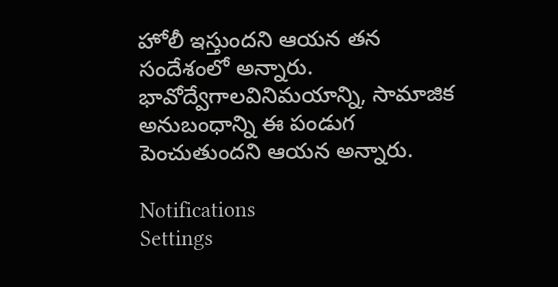హోలీ ఇస్తుందని ఆయన తన సందేశంలో అన్నారు. భావోద్వేగాలవినిమయాన్ని, సామాజిక అనుబంధాన్ని ఈ పండుగ పెంచుతుందని ఆయన అన్నారు.

Notifications
Settings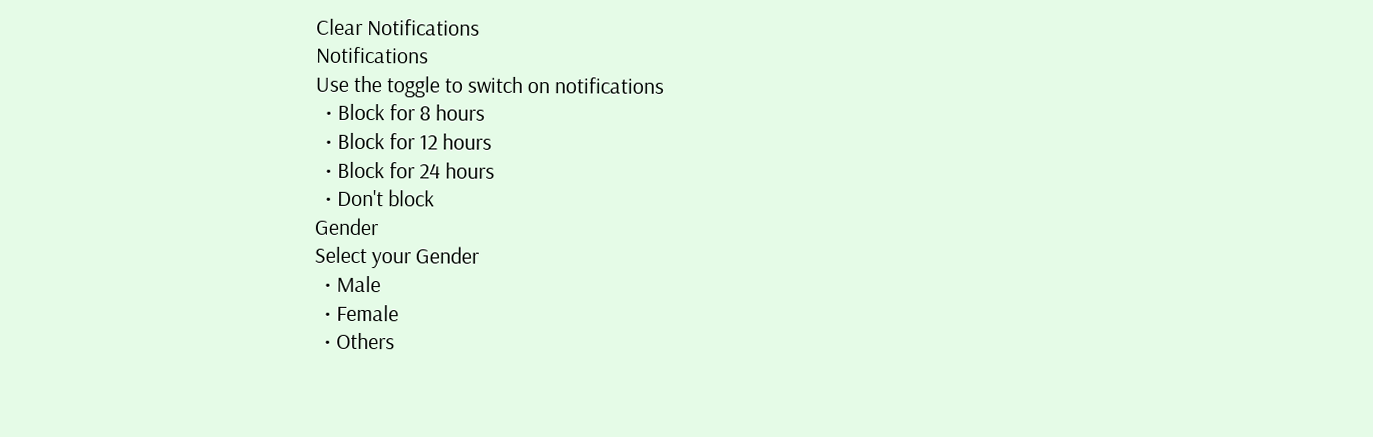Clear Notifications
Notifications
Use the toggle to switch on notifications
  • Block for 8 hours
  • Block for 12 hours
  • Block for 24 hours
  • Don't block
Gender
Select your Gender
  • Male
  • Female
  • Others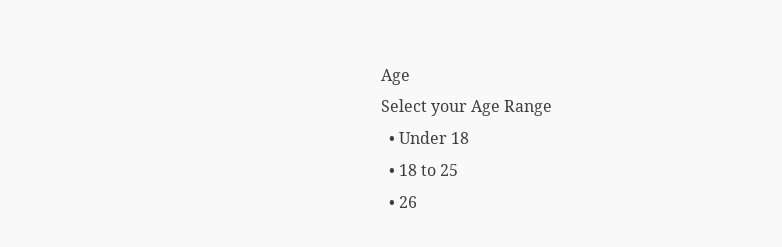Age
Select your Age Range
  • Under 18
  • 18 to 25
  • 26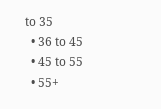to 35
  • 36 to 45
  • 45 to 55
  • 55+